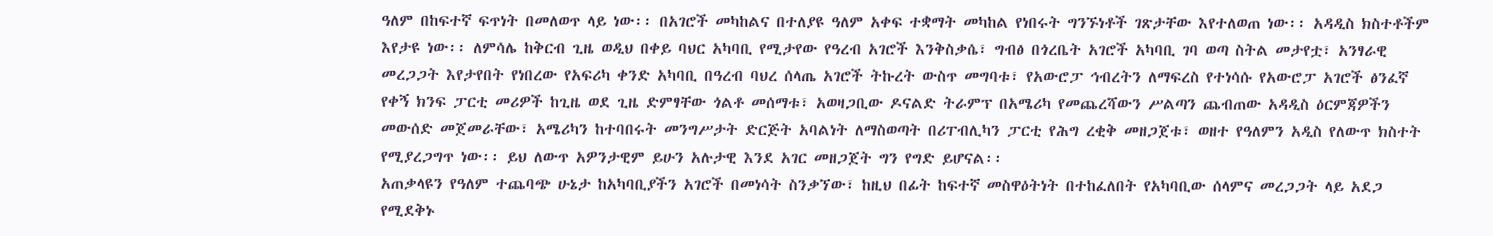ዓለም በከፍተኛ ፍጥነት በመለወጥ ላይ ነው፡፡ በአገሮች መካከልና በተለያዩ ዓለም አቀፍ ተቋማት መካከል የነበሩት ግንኙነቶች ገጽታቸው እየተለወጠ ነው፡፡ አዳዲስ ክስተቶችም እየታዩ ነው፡፡ ለምሳሌ ከቅርብ ጊዜ ወዲህ በቀይ ባህር አካባቢ የሚታየው የዓረብ አገሮች እንቅስቃሴ፣ ግብፅ በጎረቤት አገሮች አካባቢ ገባ ወጣ ስትል መታየቷ፣ አንፃራዊ መረጋጋት እየታየበት የነበረው የአፍሪካ ቀንድ አካባቢ በዓረብ ባህረ ሰላጤ አገሮች ትኩረት ውስጥ መግባቱ፣ የአውሮፓ ኅብረትን ለማፍረስ የተነሳሱ የአውሮፓ አገሮች ፅንፈኛ የቀኝ ክንፍ ፓርቲ መሪዎች ከጊዜ ወደ ጊዜ ድምፃቸው ጎልቶ መሰማቱ፣ አወዛጋቢው ዶናልድ ትራምፕ በአሜሪካ የመጨረሻውን ሥልጣን ጨብጠው አዳዲስ ዕርምጃዎችን መውሰድ መጀመራቸው፣ አሜሪካን ከተባበሩት መንግሥታት ድርጅት አባልነት ለማስወጣት በሪፐብሊካን ፓርቲ የሕግ ረቂቅ መዘጋጀቱ፣ ወዘተ የዓለምን አዲስ የለውጥ ክስተት የሚያረጋግጥ ነው፡፡ ይህ ለውጥ አዎንታዊም ይሁን አሉታዊ እንደ አገር መዘጋጀት ግን የግድ ይሆናል፡፡
አጠቃላዩን የዓለም ተጨባጭ ሁኔታ ከአካባቢያችን አገሮች በመነሳት ስንቃኘው፣ ከዚህ በፊት ከፍተኛ መስዋዕትነት በተከፈለበት የአካባቢው ሰላምና መረጋጋት ላይ አደጋ የሚደቅኑ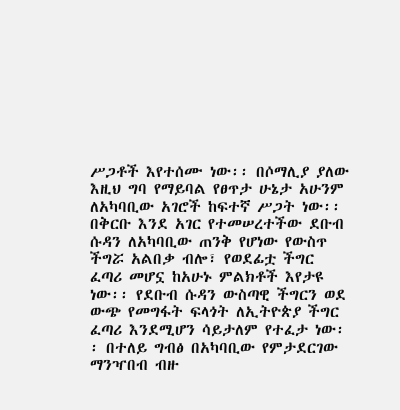ሥጋቶች እየተሰሙ ነው፡፡ በሶማሊያ ያለው እዚህ ግባ የማይባል የፀጥታ ሁኔታ አሁንም ለአካባቢው አገሮች ከፍተኛ ሥጋት ነው፡፡ በቅርቡ እንደ አገር የተመሠረተችው ደቡብ ሱዳን ለአካባቢው ጠንቅ የሆነው የውስጥ ችግሯ አልበቃ ብሎ፣ የወደፊቷ ችግር ፈጣሪ መሆኗ ከአሁኑ ምልክቶች እየታዩ ነው፡፡ የደቡብ ሱዳን ውስጣዊ ችግርን ወደ ውጭ የመግፋት ፍላጎት ለኢትዮጵያ ችግር ፈጣሪ እንደሚሆን ሳይታለም የተፈታ ነው፡፡ በተለይ ግብፅ በአካባቢው የምታደርገው ማንዣበብ ብዙ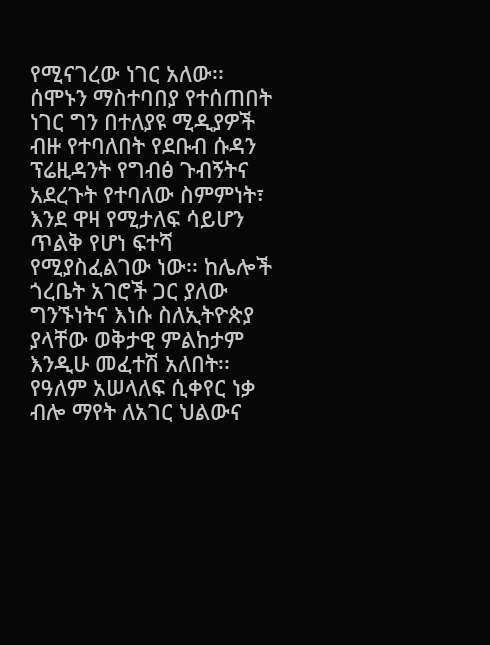የሚናገረው ነገር አለው፡፡ ሰሞኑን ማስተባበያ የተሰጠበት ነገር ግን በተለያዩ ሚዲያዎች ብዙ የተባለበት የደቡብ ሱዳን ፕሬዚዳንት የግብፅ ጉብኝትና አደረጉት የተባለው ስምምነት፣ እንደ ዋዛ የሚታለፍ ሳይሆን ጥልቅ የሆነ ፍተሻ የሚያስፈልገው ነው፡፡ ከሌሎች ጎረቤት አገሮች ጋር ያለው ግንኙነትና እነሱ ስለኢትዮጵያ ያላቸው ወቅታዊ ምልከታም እንዲሁ መፈተሽ አለበት፡፡ የዓለም አሠላለፍ ሲቀየር ነቃ ብሎ ማየት ለአገር ህልውና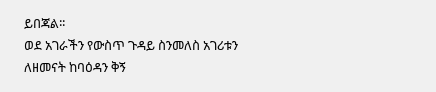ይበጃል፡፡
ወደ አገራችን የውስጥ ጉዳይ ስንመለስ አገሪቱን ለዘመናት ከባዕዳን ቅኝ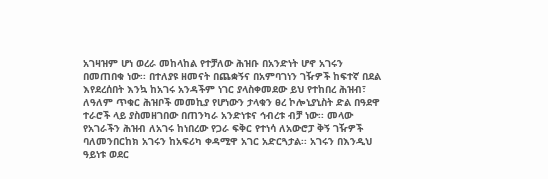አገዛዝም ሆነ ወረራ መከላከል የተቻለው ሕዝቡ በአንድነት ሆኖ አገሩን በመጠበቁ ነው፡፡ በተለያዩ ዘመናት በጨቋኝና በአምባገነን ገዥዎች ከፍተኛ በደል እየደረሰበት እንኳ ከአገሩ አንዳችም ነገር ያላስቀመደው ይህ የተከበረ ሕዝብ፣ ለዓለም ጥቁር ሕዝቦች መመኪያ የሆነውን ታላቁን ፀረ ኮሎኒያኒስት ድል በዓደዋ ተራሮች ላይ ያስመዘገበው በጠንካራ አንድነቱና ኅብረቱ ብቻ ነው፡፡ መላው የአገራችን ሕዝብ ለአገሩ ከነበረው የጋራ ፍቅር የተነሳ ለአውሮፓ ቅኝ ገዥዎች ባለመንበርከክ አገሩን ከአፍሪካ ቀዳሚዋ አገር አድርጓታል፡፡ አገሩን በእንዲህ ዓይነቱ ወደር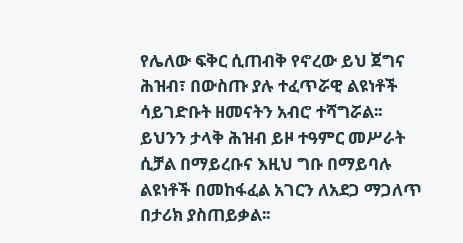የሌለው ፍቅር ሲጠብቅ የኖረው ይህ ጀግና ሕዝብ፣ በውስጡ ያሉ ተፈጥሯዊ ልዩነቶች ሳይገድቡት ዘመናትን አብሮ ተሻግሯል፡፡ ይህንን ታላቅ ሕዝብ ይዞ ተዓምር መሥራት ሲቻል በማይረቡና እዚህ ግቡ በማይባሉ ልዩነቶች በመከፋፈል አገርን ለአደጋ ማጋለጥ በታሪክ ያስጠይቃል፡፡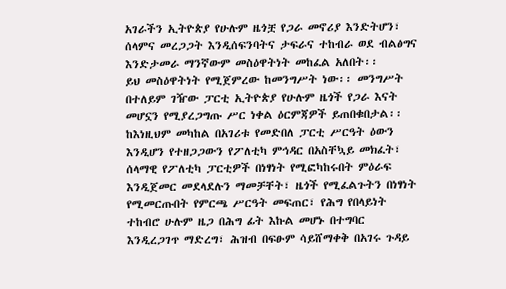አገራችን ኢትዮጵያ የሁሉም ዜጎቿ የጋራ መኖሪያ እንድትሆን፣ ሰላምና መረጋጋት እንዲሰፍንባትና ታፍራና ተከብራ ወደ ብልፅግና እንድታመራ ማንኛውም መስዕዋትነት መከፈል አለበት፡፡
ይህ መስዕዋትነት የሚጀምረው ከመንግሥት ነው፡፡ መንግሥት በተለይም ገዥው ፓርቲ ኢትዮጵያ የሁሉም ዜጎች የጋራ እናት መሆኗን የሚያረጋግጡ ሥር ነቀል ዕርምጃዎች ይጠበቁበታል፡፡ ከእነዚህም መካከል በአገሪቱ የመድበለ ፓርቲ ሥርዓት ዕውን እንዲሆን የተዘጋጋውን የፖለቲካ ምኅዳር በአስቸኳይ መክፈት፣ ሰላማዊ የፖለቲካ ፓርቲዎች በነፃነት የሚፎካከሩበት ምዕራፍ እንዲጀመር መደላደሉን ማመቻቸት፣ ዜጎች የሚፈልጉትን በነፃነት የሚመርጡበት የምርጫ ሥርዓት መፍጠር፣ የሕግ የበላይነት ተከብሮ ሁሉም ዜጋ በሕግ ፊት እኩል መሆኑ በተግባር እንዲረጋገጥ ማድረግ፣ ሕዝብ በፍፁም ሳይሸማቀቅ በአገሩ ጉዳይ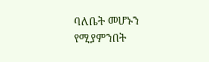ባለቤት መሆኑን የሚያምንበት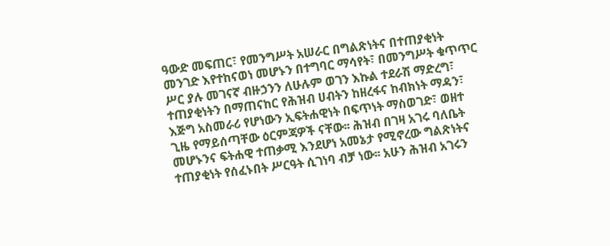ዓውድ መፍጠር፣ የመንግሥት አሠራር በግልጽነትና በተጠያቂነት መንገድ እየተከናወነ መሆኑን በተግባር ማሳየት፣ በመንግሥት ቁጥጥር ሥር ያሉ መገናኛ ብዙኃንን ለሁሉም ወገን እኩል ተደራሽ ማድረግ፣ ተጠያቂነትን በማጠናከር የሕዝብ ሀብትን ከዘረፋና ከብክነት ማዳን፣ እጅግ አስመራሪ የሆነውን ኢፍትሐዊነት በፍጥነት ማስወገድ፣ ወዘተ ጊዜ የማይሰጣቸው ዕርምጃዎች ናቸው፡፡ ሕዝብ በገዛ አገሩ ባለቤት መሆኑንና ፍትሐዊ ተጠቃሚ እንደሆነ አመኔታ የሚኖረው ግልጽነትና ተጠያቂነት የሰፈኑበት ሥርዓት ሲገነባ ብቻ ነው፡፡ አሁን ሕዝብ አገሩን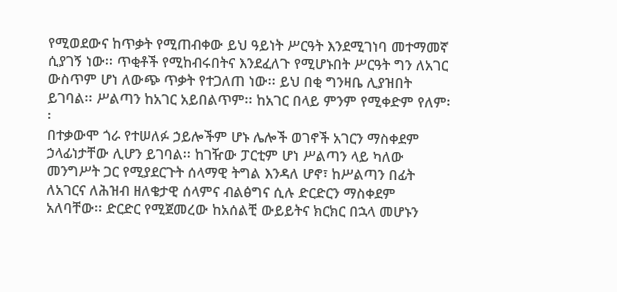የሚወደውና ከጥቃት የሚጠብቀው ይህ ዓይነት ሥርዓት እንደሚገነባ መተማመኛ ሲያገኝ ነው፡፡ ጥቂቶች የሚከብሩበትና እንደፈለጉ የሚሆኑበት ሥርዓት ግን ለአገር ውስጥም ሆነ ለውጭ ጥቃት የተጋለጠ ነው፡፡ ይህ በቂ ግንዛቤ ሊያዝበት ይገባል፡፡ ሥልጣን ከአገር አይበልጥም፡፡ ከአገር በላይ ምንም የሚቀድም የለም፡፡
በተቃውሞ ጎራ የተሠለፉ ኃይሎችም ሆኑ ሌሎች ወገኖች አገርን ማስቀደም ኃላፊነታቸው ሊሆን ይገባል፡፡ ከገዥው ፓርቲም ሆነ ሥልጣን ላይ ካለው መንግሥት ጋር የሚያደርጉት ሰላማዊ ትግል እንዳለ ሆኖ፣ ከሥልጣን በፊት ለአገርና ለሕዝብ ዘለቄታዊ ሰላምና ብልፅግና ሲሉ ድርድርን ማስቀደም አለባቸው፡፡ ድርድር የሚጀመረው ከአሰልቺ ውይይትና ክርክር በኋላ መሆኑን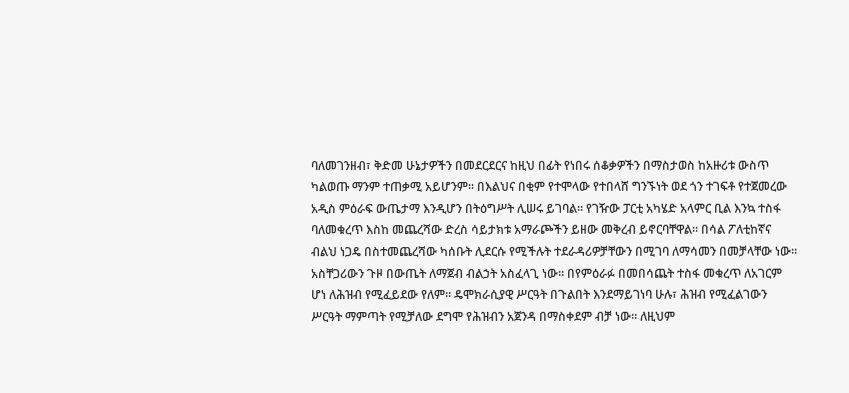ባለመገንዘብ፣ ቅድመ ሁኔታዎችን በመደርደርና ከዚህ በፊት የነበሩ ሰቆቃዎችን በማስታወስ ከአዙሪቱ ውስጥ ካልወጡ ማንም ተጠቃሚ አይሆንም፡፡ በእልህና በቂም የተሞላው የተበላሸ ግንኙነት ወደ ጎን ተገፍቶ የተጀመረው አዲስ ምዕራፍ ውጤታማ እንዲሆን በትዕግሥት ሊሠሩ ይገባል፡፡ የገዥው ፓርቲ አካሄድ አላምር ቢል እንኳ ተስፋ ባለመቁረጥ እስከ መጨረሻው ድረስ ሳይታክቱ አማራጮችን ይዘው መቅረብ ይኖርባቸዋል፡፡ በሳል ፖለቲከኛና ብልህ ነጋዴ በስተመጨረሻው ካሰቡት ሊደርሱ የሚችሉት ተደራዳሪዎቻቸውን በሚገባ ለማሳመን በመቻላቸው ነው፡፡ አስቸጋሪውን ጉዞ በውጤት ለማጀብ ብልኃት አስፈላጊ ነው፡፡ በየምዕራፉ በመበሳጨት ተስፋ መቁረጥ ለአገርም ሆነ ለሕዝብ የሚፈይደው የለም፡፡ ዴሞክራሲያዊ ሥርዓት በጉልበት እንደማይገነባ ሁሉ፣ ሕዝብ የሚፈልገውን ሥርዓት ማምጣት የሚቻለው ደግሞ የሕዝብን አጀንዳ በማስቀደም ብቻ ነው፡፡ ለዚህም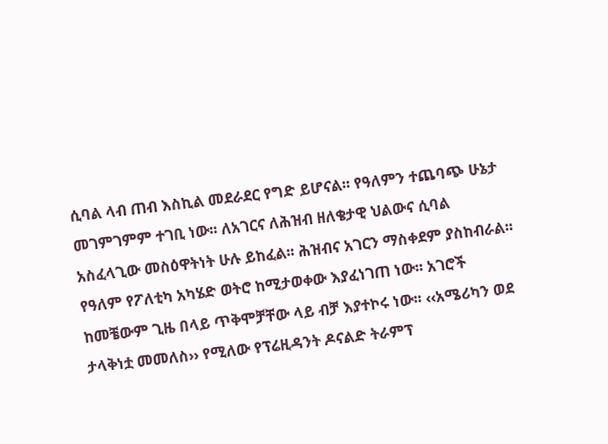ሲባል ላብ ጠብ እስኪል መደራደር የግድ ይሆናል፡፡ የዓለምን ተጨባጭ ሁኔታ መገምገምም ተገቢ ነው፡፡ ለአገርና ለሕዝብ ዘለቄታዊ ህልውና ሲባል አስፈላጊው መስዕዋትነት ሁሉ ይከፈል፡፡ ሕዝብና አገርን ማስቀደም ያስከብራል፡፡
የዓለም የፖለቲካ አካሄድ ወትሮ ከሚታወቀው እያፈነገጠ ነው፡፡ አገሮች ከመቼውም ጊዜ በላይ ጥቅሞቻቸው ላይ ብቻ እያተኮሩ ነው፡፡ ‹‹አሜሪካን ወደ ታላቅነቷ መመለስ›› የሚለው የፕሬዚዳንት ዶናልድ ትራምፕ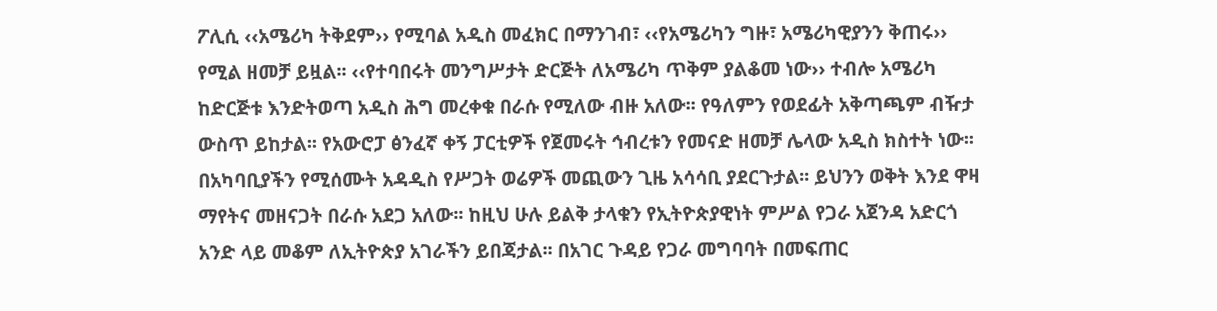ፖሊሲ ‹‹አሜሪካ ትቅደም›› የሚባል አዲስ መፈክር በማንገብ፣ ‹‹የአሜሪካን ግዙ፣ አሜሪካዊያንን ቅጠሩ›› የሚል ዘመቻ ይዟል፡፡ ‹‹የተባበሩት መንግሥታት ድርጅት ለአሜሪካ ጥቅም ያልቆመ ነው›› ተብሎ አሜሪካ ከድርጅቱ እንድትወጣ አዲስ ሕግ መረቀቁ በራሱ የሚለው ብዙ አለው፡፡ የዓለምን የወደፊት አቅጣጫም ብዥታ ውስጥ ይከታል፡፡ የአውሮፓ ፅንፈኛ ቀኝ ፓርቲዎች የጀመሩት ኅብረቱን የመናድ ዘመቻ ሌላው አዲስ ክስተት ነው፡፡ በአካባቢያችን የሚሰሙት አዳዲስ የሥጋት ወሬዎች መጪውን ጊዜ አሳሳቢ ያደርጉታል፡፡ ይህንን ወቅት እንደ ዋዛ ማየትና መዘናጋት በራሱ አደጋ አለው፡፡ ከዚህ ሁሉ ይልቅ ታላቁን የኢትዮጵያዊነት ምሥል የጋራ አጀንዳ አድርጎ አንድ ላይ መቆም ለኢትዮጵያ አገራችን ይበጃታል፡፡ በአገር ጉዳይ የጋራ መግባባት በመፍጠር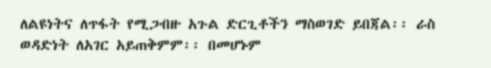ለልዩነትና ለጥፋት የሚጋብዙ አጉል ድርጊቶችን ማስወገድ ይበጃል፡፡ ራስ ወዳድነት ለአገር አይጠቅምም፡፡ በመሆኑም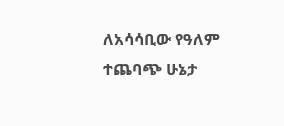ለአሳሳቢው የዓለም ተጨባጭ ሁኔታ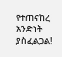የተጠናከረ አንድነት ያስፈልጋል!